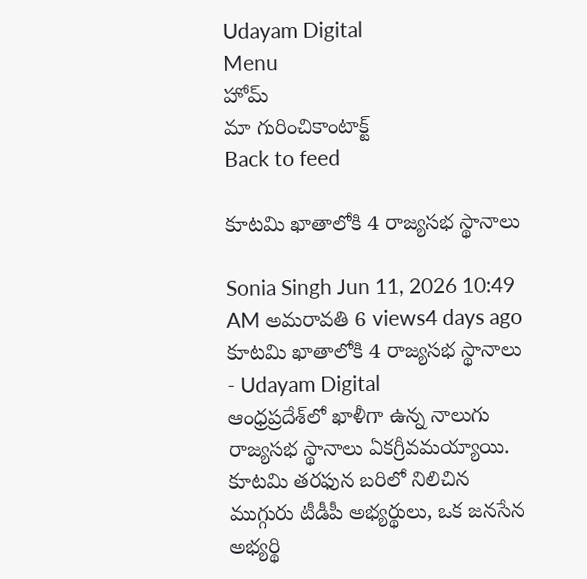Udayam Digital
Menu
హోమ్
మా గురించికాంటాక్ట్
Back to feed

కూటమి ఖాతాలోకి 4 రాజ్యసభ స్థానాలు

Sonia Singh Jun 11, 2026 10:49 AM అమరావతి 6 views4 days ago
కూటమి ఖాతాలోకి 4 రాజ్యసభ స్థానాలు - Udayam Digital
ఆంధ్రప్రదేశ్‌లో ఖాళీగా ఉన్న నాలుగు రాజ్యసభ స్థానాలు ఏకగ్రీవమయ్యాయి. కూటమి తరఫున బరిలో నిలిచిన ముగ్గురు టీడీపీ అభ్యర్థులు, ఒక జనసేన అభ్యర్థి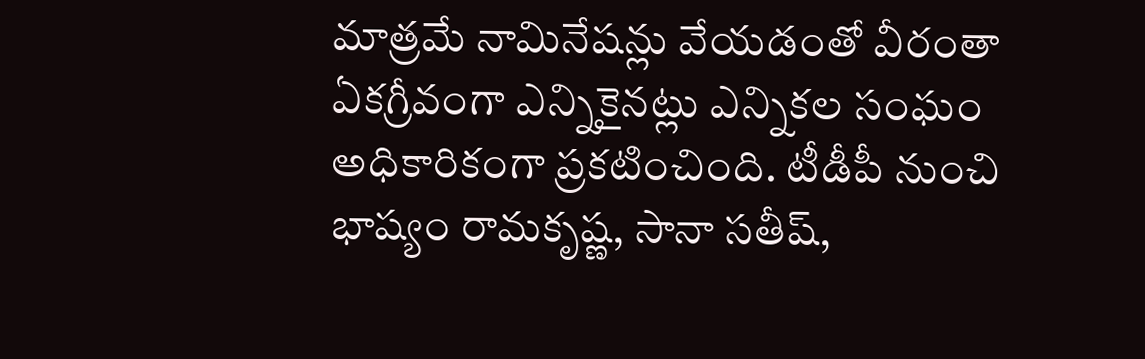మాత్రమే నామినేషన్లు వేయడంతో వీరంతా ఏకగ్రీవంగా ఎన్నికైనట్లు ఎన్నికల సంఘం అధికారికంగా ప్రకటించింది. టీడీపీ నుంచి భాష్యం రామకృష్ణ, సానా సతీష్‌,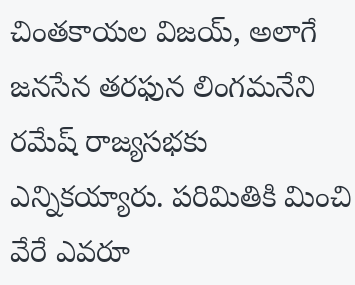చింతకాయల విజయ్‌, అలాగే జనసేన తరఫున లింగమనేని రమేష్‌ రాజ్యసభకు ఎన్నికయ్యారు. పరిమితికి మించి వేరే ఎవరూ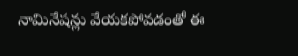నామినేషన్లు వేయకపోవడంతో ఈ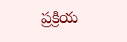ప్రక్రియ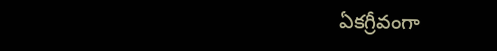ఏకగ్రీవంగా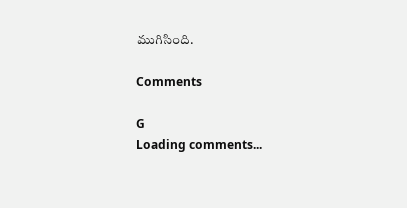ముగిసింది.

Comments

G
Loading comments...